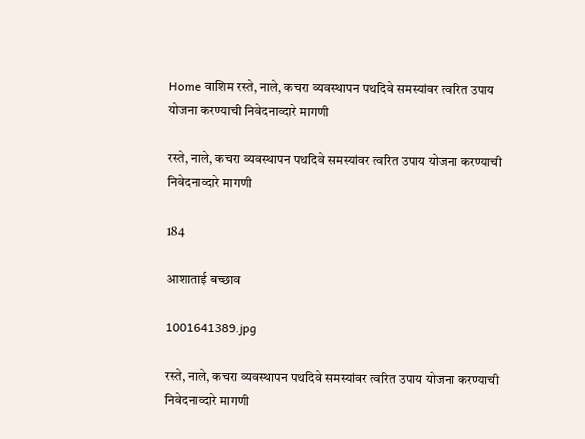Home वाशिम रस्ते, नाले, कचरा व्यवस्थापन पथदिवे समस्यांवर त्वरित उपाय योजना करण्याची निवेदनाव्दारे मागणी

रस्ते, नाले, कचरा व्यवस्थापन पथदिवे समस्यांवर त्वरित उपाय योजना करण्याची निवेदनाव्दारे मागणी

184

आशाताई बच्छाव

1001641389.jpg

रस्ते, नाले, कचरा व्यवस्थापन पथदिवे समस्यांवर त्वरित उपाय योजना करण्याची निवेदनाव्दारे मागणी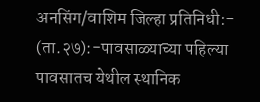अनसिंग/वाशिम जिल्हा प्रतिनिधी:- (ता.२७):-पावसाळ्याच्या पहिल्या पावसातच येथील स्थानिक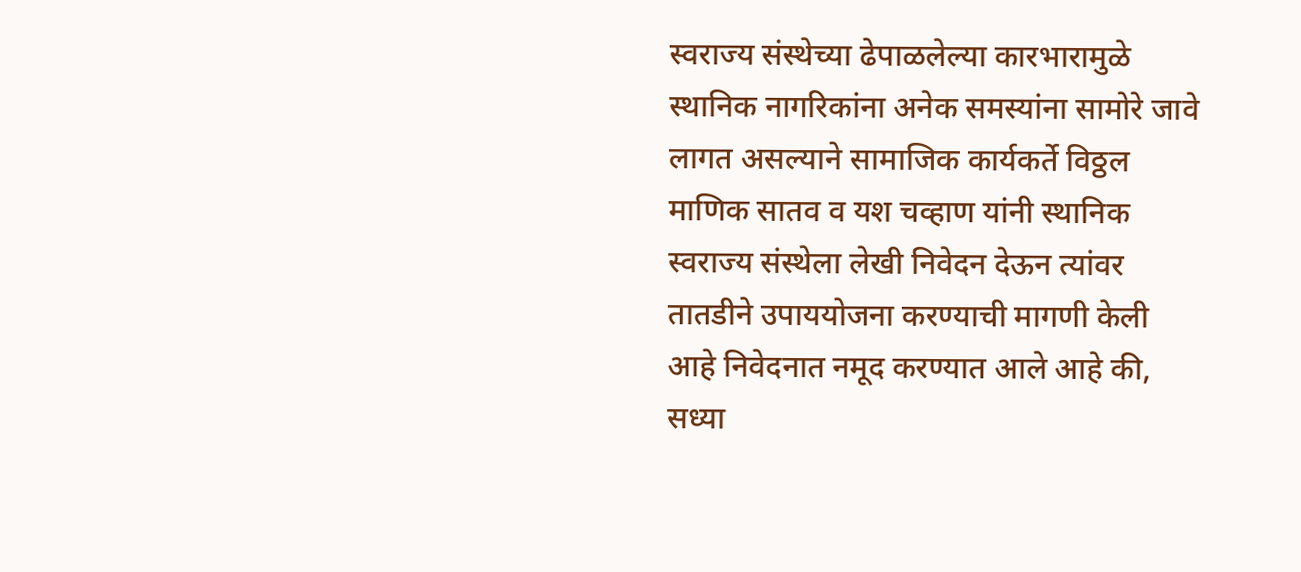स्वराज्य संस्थेच्या ढेपाळलेल्या कारभारामुळे स्थानिक नागरिकांना अनेक समस्यांना सामोरे जावे लागत असल्याने सामाजिक कार्यकर्ते विठ्ठल माणिक सातव व यश चव्हाण यांनी स्थानिक स्वराज्य संस्थेला लेखी निवेदन देऊन त्यांवर तातडीने उपाययोजना करण्याची मागणी केली आहे निवेदनात नमूद करण्यात आले आहे की, सध्या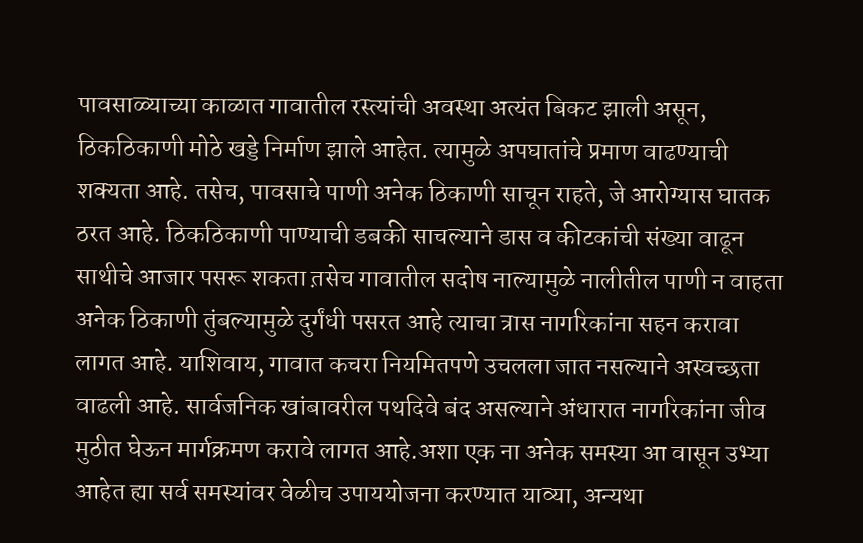पावसाळ्याच्या काळात गावातील रस्त्यांची अवस्था अत्यंत बिकट झाली असून, ठिकठिकाणी मोठे खड्डे निर्माण झाले आहेत. त्यामुळे अपघातांचे प्रमाण वाढण्याची शक्यता आहे. तसेच, पावसाचे पाणी अनेक ठिकाणी साचून राहते, जे आरोग्यास घातक ठरत आहे. ठिकठिकाणी पाण्याची डबकी साचल्याने डास व कीटकांची संख्या वाढून साथीचे आजार पसरू शकता त़सेच गावातील सदोष नाल्यामुळे नालीतील पाणी न वाहता अनेक ठिकाणी तुंबल्यामुळे दुर्गंधी पसरत आहे त्याचा त्रास नागरिकांना सहन करावा लागत आहे. याशिवाय, गावात कचरा नियमितपणे उचलला जात नसल्याने अस्वच्छता वाढली आहे. सार्वजनिक खांबावरील पथदिवे बंद असल्याने अंधारात नागरिकांना जीव मुठीत घेऊन मार्गक्रमण करावे लागत आहे.अशा एक ना अनेक समस्या आ वासून उभ्या आहेत ह्या सर्व समस्यांवर वेळीच उपाययोजना करण्यात याव्या, अन्यथा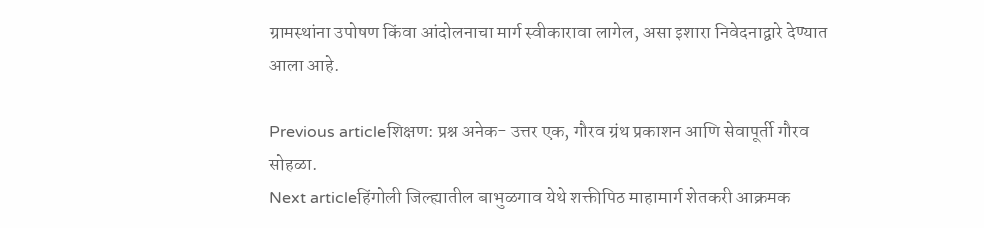ग्रामस्थांना उपोषण किंवा आंदोलनाचा मार्ग स्वीकारावा लागेल, असा इशारा निवेदनाद्वारे देण्यात आला आहे.

Previous articleशिक्षण: प्रश्न अनेक- उत्तर एक, गौरव ग्रंथ प्रकाशन आणि सेवापूर्ती गौरव सोहळा.
Next articleहिंगोली जिल्ह्यातील बाभुळगाव येथे शक्तीपिठ माहामार्ग शेतकरी आक्रमक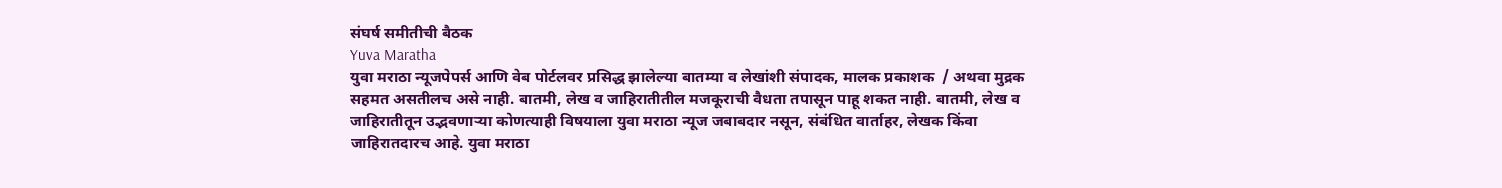संघर्ष समीतीची बैठक
Yuva Maratha
युवा मराठा न्यूजपेपर्स आणि वेब पोर्टलवर प्रसिद्ध झालेल्या बातम्या व लेखांशी संपादक, मालक प्रकाशक  / अथवा मुद्रक सहमत असतीलच असे नाही. बातमी, लेख व जाहिरातीतील मजकूराची वैधता तपासून पाहू शकत नाही. बातमी, लेख व जाहिरातीतून उद्भवणाऱ्या कोणत्याही विषयाला युवा मराठा न्यूज जबाबदार नसून, संबंधित वार्ताहर, लेखक किंवा जाहिरातदारच आहे. युवा मराठा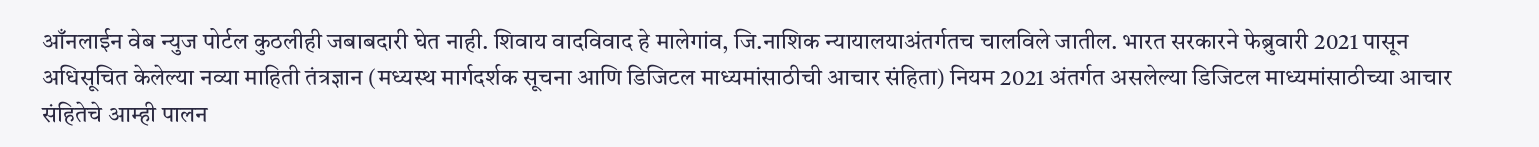आँनलाईन वेब न्युज पोर्टल कुठलीही जबाबदारी घेत नाही. शिवाय वादविवाद हे मालेगांव, जि.नाशिक न्यायालयाअंतर्गतच चालविले जातील. भारत सरकारने फेब्रुवारी 2021 पासून अधिसूचित केलेल्या नव्या माहिती तंत्रज्ञान (मध्यस्थ मार्गदर्शक सूचना आणि डिजिटल माध्यमांसाठीची आचार संहिता) नियम 2021 अंतर्गत असलेल्या डिजिटल माध्यमांसाठीच्या आचार संहितेचे आम्ही पालन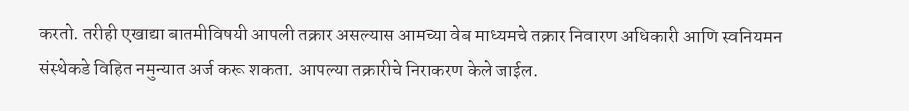करतो. तरीही एखाद्या बातमीविषयी आपली तक्रार असल्यास आमच्या वेब माध्यमचे तक्रार निवारण अधिकारी आणि स्वनियमन संस्थेकडे विहित नमुन्यात अर्ज करू शकता. आपल्या तक्रारीचे निराकरण केले जाईल.